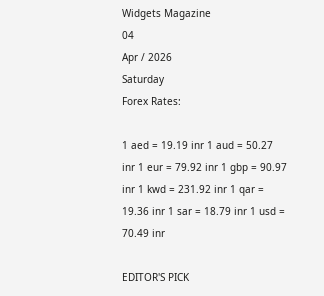Widgets Magazine
04
Apr / 2026
Saturday
Forex Rates:

1 aed = 19.19 inr 1 aud = 50.27 inr 1 eur = 79.92 inr 1 gbp = 90.97 inr 1 kwd = 231.92 inr 1 qar = 19.36 inr 1 sar = 18.79 inr 1 usd = 70.49 inr

EDITOR'S PICK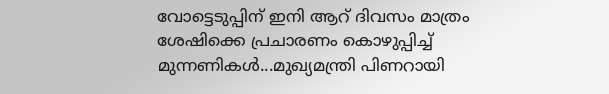വോട്ടെടുപ്പിന് ഇ‌നി ആറ് ദിവസം മാത്രം ശേഷിക്കെ പ്രചാരണം കൊഴുപ്പിച്ച് മുന്നണികള്‍...മുഖ്യമന്ത്രി പിണറായി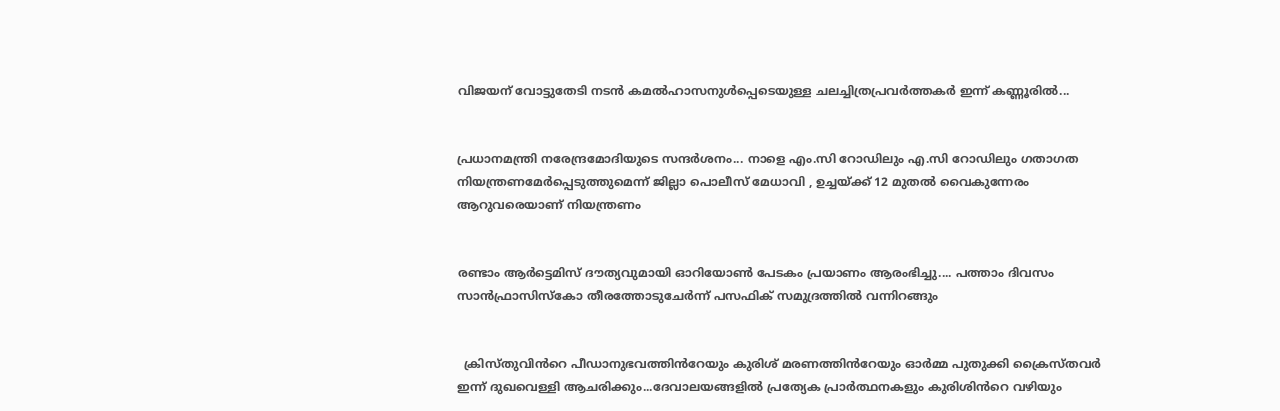വിജയന് വോട്ടുതേടി നടന്‍ കമല്‍ഹാസനുള്‍പ്പെടെയുള്ള ചലച്ചിത്രപ്രവർത്തകർ ഇന്ന് കണ്ണൂരില്‍...


പ്രധാനമന്ത്രി നരേന്ദ്രമോദിയുടെ സന്ദർശനം... നാളെ എം.സി റോഡിലും എ.സി റോഡിലും ഗതാഗത നിയന്ത്രണമേർപ്പെടുത്തുമെന്ന് ജില്ലാ പൊലീസ് മേധാവി , ഉച്ചയ്ക്ക് 12 മുതൽ വൈകുന്നേരം ആറുവരെയാണ് നിയന്ത്രണം


രണ്ടാം ആർട്ടെമിസ് ദൗത്യവുമായി ഓറിയോൺ പേടകം പ്രയാണം ആരംഭിച്ചു.... പത്താം ദിവസം സാൻഫ്രാസിസ്കോ തീരത്തോടുചേർന്ന് പസഫിക് സമുദ്രത്തിൽ വന്നിറങ്ങും


  ക്രിസ്തുവിൻറെ പീഡാനുഭവത്തിൻറേയും കുരിശ് മരണത്തിൻറേയും ഓർമ്മ പുതുക്കി ക്രൈസ്തവർ ഇന്ന് ദുഖവെള്ളി ആചരിക്കും...ദേവാലയങ്ങളിൽ പ്രത്യേക പ്രാർത്ഥനകളും കുരിശിൻറെ വഴിയും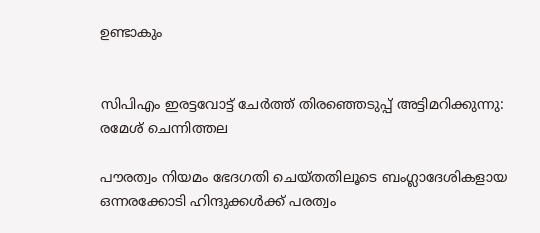ഉണ്ടാകും


സിപിഎം ഇരട്ടവോട്ട് ചേര്‍ത്ത് തിരഞ്ഞെടുപ്പ് അട്ടിമറിക്കുന്നു: രമേശ് ചെന്നിത്തല

പൗരത്വം നിയമം ഭേദഗതി ചെയ്തതിലൂടെ ബംഗ്ലാദേശികളായ ഒന്നരക്കോടി ഹിന്ദുക്കള്‍ക്ക് പരത്വം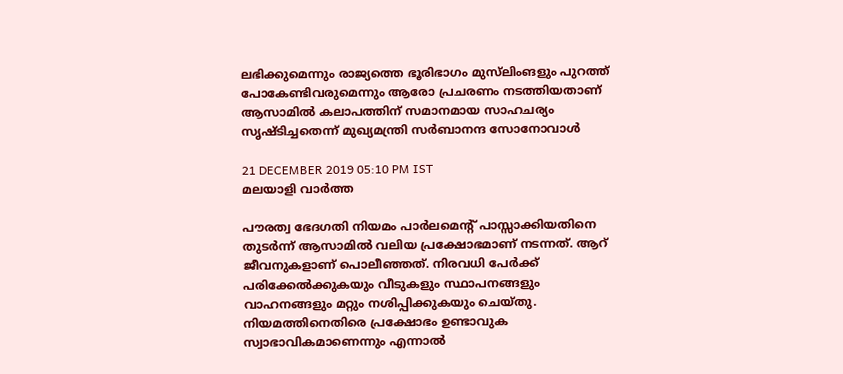ലഭിക്കുമെന്നും രാജ്യത്തെ ഭൂരിഭാഗം മുസ്‌ലിംങളും പുറത്ത് പോകേണ്ടിവരുമെന്നും ആരോ പ്രചരണം നടത്തിയതാണ് ആസാമില്‍ കലാപത്തിന് സമാനമായ സാഹചര്യം സൃഷ്ടിച്ചതെന്ന് മുഖ്യമന്ത്രി സര്‍ബാനന്ദ സോനോവാള്‍

21 DECEMBER 2019 05:10 PM IST
മലയാളി വാര്‍ത്ത

പൗരത്വ ഭേദഗതി നിയമം പാര്‍ലമെന്റ് പാസ്സാക്കിയതിനെ തുടര്‍ന്ന് ആസാമില്‍ വലിയ പ്രക്ഷോഭമാണ് നടന്നത്. ആറ് ജീവനുകളാണ് പൊലീഞ്ഞത്. നിരവധി പേര്‍ക്ക് പരിക്കേല്‍ക്കുകയും വീടുകളും സ്ഥാപനങ്ങളും വാഹനങ്ങളും മറ്റും നശിപ്പിക്കുകയും ചെയ്തു. നിയമത്തിനെതിരെ പ്രക്ഷോഭം ഉണ്ടാവുക സ്വാഭാവികമാണെന്നും എന്നാല്‍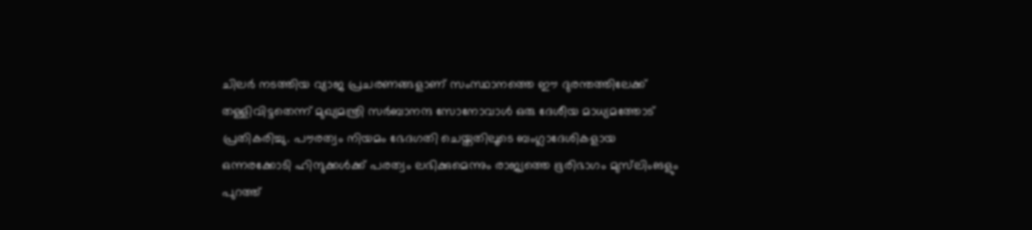ചിലര്‍ നടത്തിയ വ്യാജ പ്രചരണങ്ങളാണ് സംസ്ഥാനത്തെ ഈ ദുരന്തത്തിലേക്ക് തള്ളിവിട്ടതെന്ന് മുഖ്യമന്ത്രി സര്‍ബാനന്ദ സോനോവാള്‍ ഒരു ദേശീയ മാധ്യമത്തോട് പ്രതികരിച്ചു. പൗരത്വം നിയമം ഭേദഗതി ചെയ്തതിലൂടെ ബംഗ്ലാദേശികളായ ഒന്നരക്കോടി ഹിന്ദുക്കള്‍ക്ക് പരത്വം ലഭിക്കുമെന്നും രാജ്യത്തെ ഭൂരിഭാഗം മുസ്‌ലിംങളും പുറത്ത്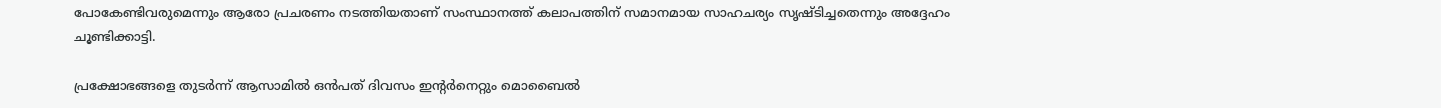പോകേണ്ടിവരുമെന്നും ആരോ പ്രചരണം നടത്തിയതാണ് സംസ്ഥാനത്ത് കലാപത്തിന് സമാനമായ സാഹചര്യം സൃഷ്ടിച്ചതെന്നും അദ്ദേഹം ചൂണ്ടിക്കാട്ടി.

പ്രക്ഷോഭങ്ങളെ തുടര്‍ന്ന് ആസാമില്‍ ഒന്‍പത് ദിവസം ഇന്റര്‍നെറ്റും മൊബൈല്‍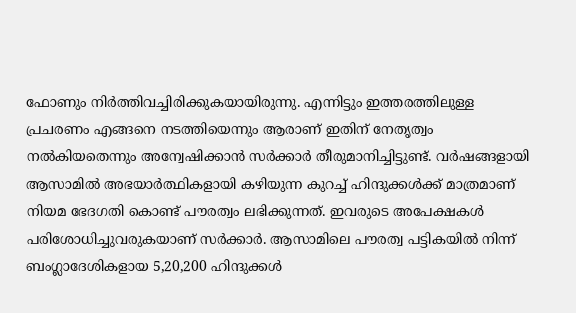ഫോണും നിര്‍ത്തിവച്ചിരിക്കുകയായിരുന്നു. എന്നിട്ടും ഇത്തരത്തിലുള്ള പ്രചരണം എങ്ങനെ നടത്തിയെന്നും ആരാണ് ഇതിന് നേതൃത്വം നല്‍കിയതെന്നും അന്വേഷിക്കാന്‍ സര്‍ക്കാര്‍ തീരുമാനിച്ചിട്ടുണ്ട്. വര്‍ഷങ്ങളായി ആസാമില്‍ അഭയാര്‍ത്ഥികളായി കഴിയുന്ന കുറച്ച് ഹിന്ദുക്കള്‍ക്ക് മാത്രമാണ് നിയമ ഭേദഗതി കൊണ്ട് പൗരത്വം ലഭിക്കുന്നത്. ഇവരുടെ അപേക്ഷകള്‍ പരിശോധിച്ചുവരുകയാണ് സര്‍ക്കാര്‍. ആസാമിലെ പൗരത്വ പട്ടികയില്‍ നിന്ന് ബംഗ്ലാദേശികളായ 5,20,200 ഹിന്ദുക്കള്‍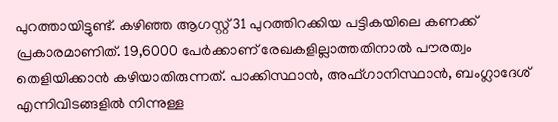പുറത്തായിട്ടുണ്ട്. കഴിഞ്ഞ ആഗസ്റ്റ് 31 പുറത്തിറക്കിയ പട്ടികയിലെ കണക്ക് പ്രകാരമാണിത്. 19,6000 പേര്‍ക്കാണ് രേഖകളില്ലാത്തതിനാല്‍ പൗരത്വം തെളിയിക്കാന്‍ കഴിയാതിരുന്നത്. പാക്കിസ്ഥാന്‍, അഫ്ഗാനിസ്ഥാന്‍, ബംഗ്ലാദേശ് എന്നിവിടങ്ങളില്‍ നിന്നുള്ള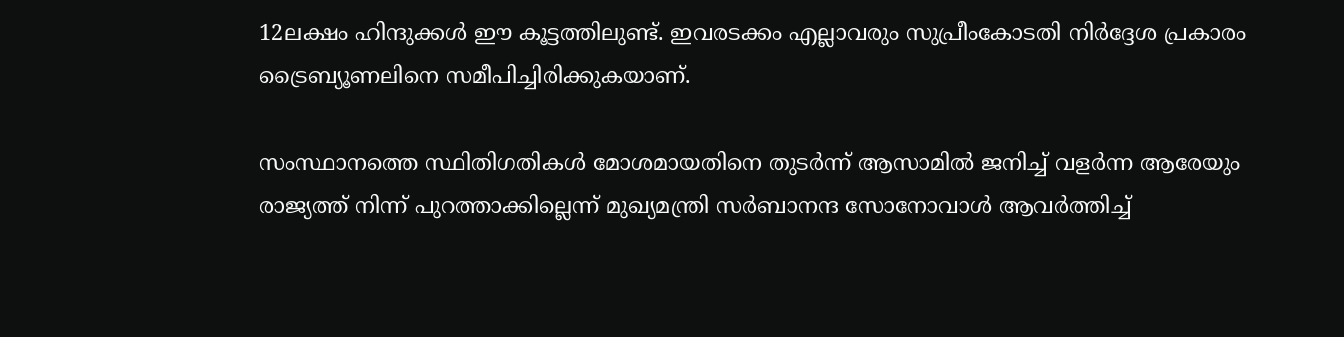12ലക്ഷം ഹിന്ദുക്കള്‍ ഈ കൂട്ടത്തിലുണ്ട്. ഇവരടക്കം എല്ലാവരും സുപ്രീംകോടതി നിര്‍ദ്ദേശ പ്രകാരം ട്രൈബ്യൂണലിനെ സമീപിച്ചിരിക്കുകയാണ്.

സംസ്ഥാനത്തെ സ്ഥിതിഗതികള്‍ മോശമായതിനെ തുടര്‍ന്ന് ആസാമില്‍ ജനിച്ച് വളര്‍ന്ന ആരേയും രാജ്യത്ത് നിന്ന് പുറത്താക്കില്ലെന്ന് മുഖ്യമന്ത്രി സര്‍ബാനന്ദ സോനോവാള്‍ ആവര്‍ത്തിച്ച്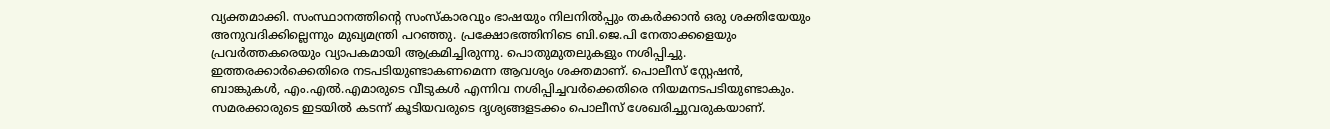വ്യക്തമാക്കി. സംസ്ഥാനത്തിന്റെ സംസ്‌കാരവും ഭാഷയും നിലനില്‍പ്പും തകര്‍ക്കാന്‍ ഒരു ശക്തിയേയും അനുവദിക്കില്ലെന്നും മുഖ്യമന്ത്രി പറഞ്ഞു. പ്രക്ഷോഭത്തിനിടെ ബി.ജെ.പി നേതാക്കളെയും പ്രവര്‍ത്തകരെയും വ്യാപകമായി ആക്രമിച്ചിരുന്നു. പൊതുമുതലുകളും നശിപ്പിച്ചു. ഇത്തരക്കാര്‍ക്കെതിരെ നടപടിയുണ്ടാകണമെന്ന ആവശ്യം ശക്തമാണ്. പൊലീസ് സ്റ്റേഷന്‍, ബാങ്കുകള്‍, എം.എല്‍.എമാരുടെ വീടുകള്‍ എന്നിവ നശിപ്പിച്ചവര്‍ക്കെതിരെ നിയമനടപടിയുണ്ടാകും. സമരക്കാരുടെ ഇടയില്‍ കടന്ന് കൂടിയവരുടെ ദൃശ്യങ്ങളടക്കം പൊലീസ് ശേഖരിച്ചുവരുകയാണ്.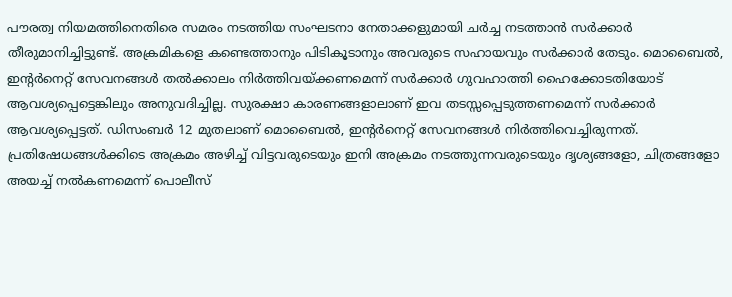പൗരത്വ നിയമത്തിനെതിരെ സമരം നടത്തിയ സംഘടനാ നേതാക്കളുമായി ചര്‍ച്ച നടത്താന്‍ സര്‍ക്കാര്‍ തീരുമാനിച്ചിട്ടുണ്ട്. അക്രമികളെ കണ്ടെത്താനും പിടികൂടാനും അവരുടെ സഹായവും സര്‍ക്കാര്‍ തേടും. മൊബൈല്‍, ഇന്റര്‍നെറ്റ് സേവനങ്ങള്‍ തല്‍ക്കാലം നിര്‍ത്തിവയ്ക്കണമെന്ന് സര്‍ക്കാര്‍ ഗുവഹാത്തി ഹൈക്കോടതിയോട് ആവശ്യപ്പെട്ടെങ്കിലും അനുവദിച്ചില്ല. സുരക്ഷാ കാരണങ്ങളാലാണ് ഇവ തടസ്സപ്പെടുത്തണമെന്ന് സര്‍ക്കാര്‍ ആവശ്യപ്പെട്ടത്. ഡിസംബര്‍ 12 മുതലാണ് മൊബൈല്‍, ഇന്റര്‍നെറ്റ് സേവനങ്ങള്‍ നിര്‍ത്തിവെച്ചിരുന്നത്. പ്രതിഷേധങ്ങള്‍ക്കിടെ അക്രമം അഴിച്ച് വിട്ടവരുടെയും ഇനി അക്രമം നടത്തുന്നവരുടെയും ദൃശ്യങ്ങളോ, ചിത്രങ്ങളോ അയച്ച് നല്‍കണമെന്ന് പൊലീസ്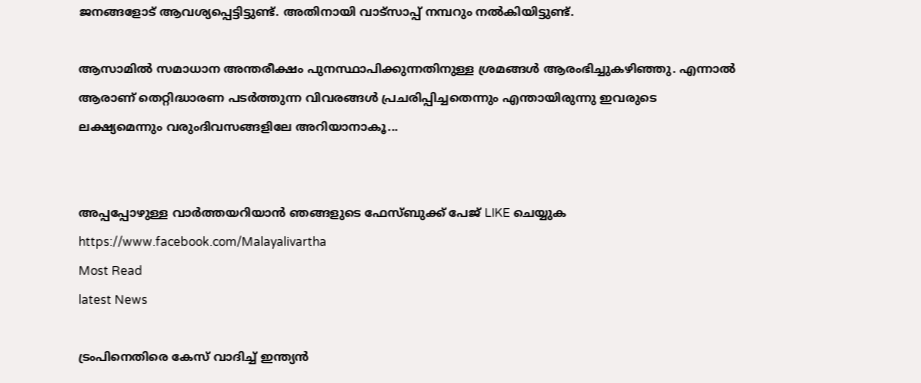ജനങ്ങളോട് ആവശ്യപ്പെട്ടിട്ടുണ്ട്. അതിനായി വാട്‌സാപ്പ് നമ്പറും നല്‍കിയിട്ടുണ്ട്.

ആസാമില്‍ സമാധാന അന്തരീക്ഷം പുനസ്ഥാപിക്കുന്നതിനുള്ള ശ്രമങ്ങള്‍ ആരംഭിച്ചുകഴിഞ്ഞു. എന്നാല്‍ ആരാണ് തെറ്റിദ്ധാരണ പടര്‍ത്തുന്ന വിവരങ്ങള്‍ പ്രചരിപ്പിച്ചതെന്നും എന്തായിരുന്നു ഇവരുടെ ലക്ഷ്യമെന്നും വരുംദിവസങ്ങളിലേ അറിയാനാകൂ...


അപ്പപ്പോഴുള്ള വാര്‍ത്തയറിയാന്‍ ഞങ്ങളുടെ ഫേസ്‌ബുക്ക്‌ പേജ് LIKE ചെയ്യുക
https://www.facebook.com/Malayalivartha
Most Read
latest News

ട്രംപിനെതിരെ കേസ് വാദിച്ച് ഇന്ത്യന്‍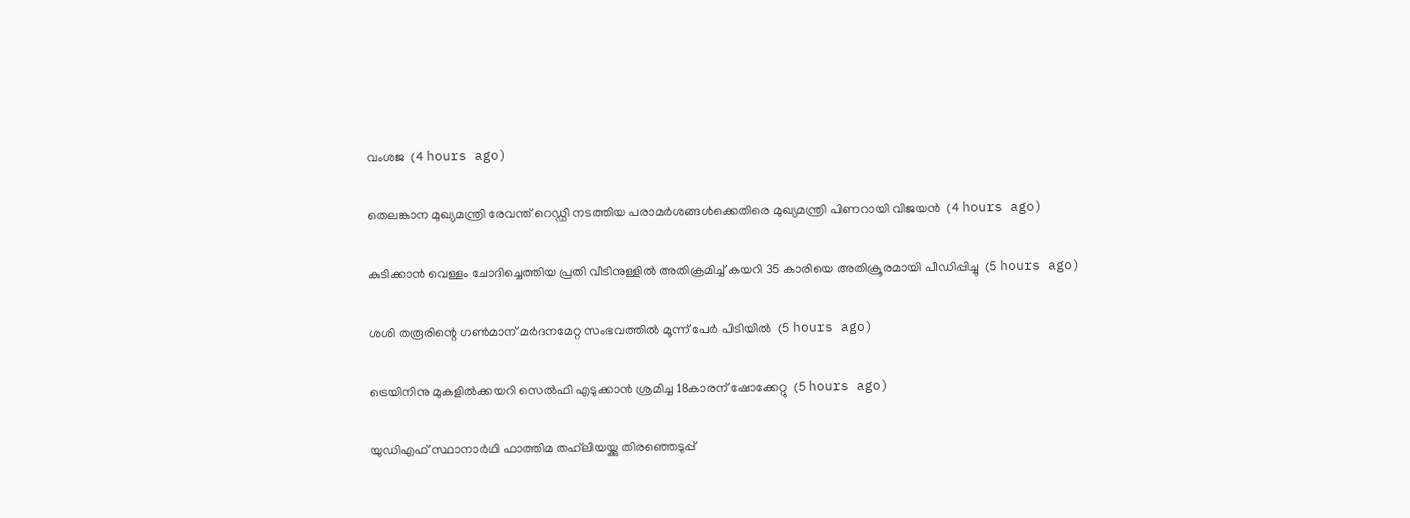വംശജ  (4 hours ago)

തെലങ്കാന മുഖ്യമന്ത്രി രേവന്ത് റെഡ്ഡി നടത്തിയ പരാമര്‍ശങ്ങള്‍ക്കെതിരെ മുഖ്യമന്ത്രി പിണറായി വിജയന്‍  (4 hours ago)

കുടിക്കാന്‍ വെള്ളം ചോദിച്ചെത്തിയ പ്രതി വീടിനുള്ളില്‍ അതിക്രമിച്ച് കയറി 35 കാരിയെ അതിക്രൂരമായി പീഡിപ്പിച്ചു  (5 hours ago)

ശശി തരൂരിന്റെ ഗണ്‍മാന് മര്‍ദനമേറ്റ സംഭവത്തില്‍ മൂന്ന് പേര്‍ പിടിയില്‍  (5 hours ago)

ട്രെയിനിനു മുകളില്‍ക്കയറി സെല്‍ഫി എടുക്കാന്‍ ശ്രമിച്ച 18കാരന് ഷോക്കേറ്റു  (5 hours ago)

യുഡിഎഫ് സ്ഥാനാര്‍ഥി ഫാത്തിമ തഹ്‌ലിയയ്ക്കു തിരഞ്ഞെടുപ്പ്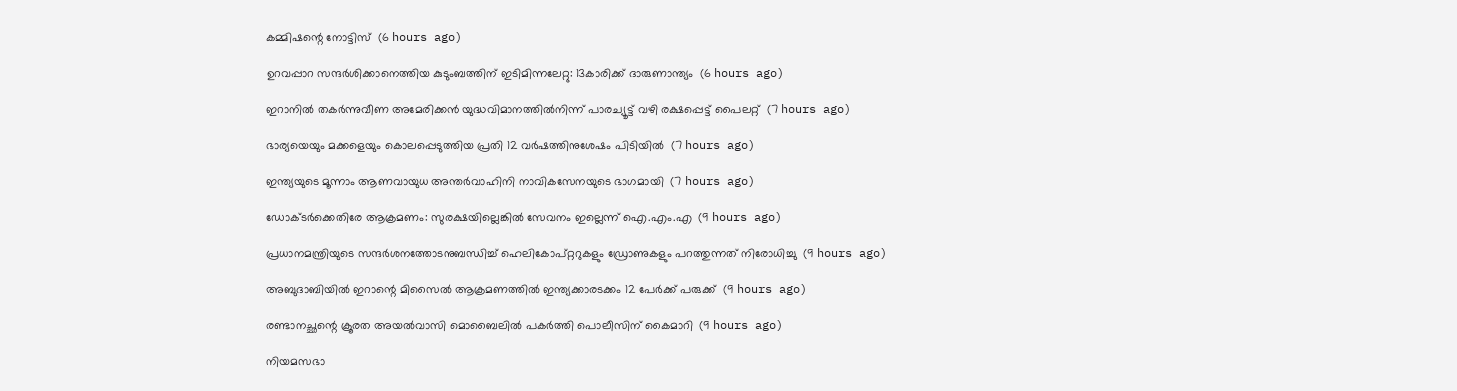കമ്മിഷന്റെ നോട്ടിസ്  (6 hours ago)

ഉറവപ്പാറ സന്ദര്‍ശിക്കാനെത്തിയ കുടുംബത്തിന് ഇടിമിന്നലേറ്റു: 13കാരിക്ക് ദാരുണാന്ത്യം  (6 hours ago)

ഇറാനില്‍ തകര്‍ന്നുവീണ അമേരിക്കന്‍ യുദ്ധവിമാനത്തില്‍നിന്ന് പാരച്യൂട്ട് വഴി രക്ഷപ്പെട്ട് പൈലറ്റ്  (7 hours ago)

ഭാര്യയെയും മക്കളെയും കൊലപ്പെടുത്തിയ പ്രതി 12 വര്‍ഷത്തിനുശേഷം പിടിയില്‍  (7 hours ago)

ഇന്ത്യയുടെ മൂന്നാം ആണവായുധ അന്തര്‍വാഹിനി നാവികസേനയുടെ ഭാഗമായി  (7 hours ago)

ഡോക്ടര്‍ക്കെതിരേ ആക്രമണം: സുരക്ഷയില്ലെങ്കില്‍ സേവനം ഇല്ലെന്ന് ഐ.എം.എ  (9 hours ago)

പ്രധാനമന്ത്രിയുടെ സന്ദര്‍ശനത്തോടനുബന്ധിച്ച് ഹെലികോപ്റ്ററുകളും ഡ്രോണുകളും പറത്തുന്നത് നിരോധിച്ചു  (9 hours ago)

അബുദാബിയില്‍ ഇറാന്റെ മിസൈല്‍ ആക്രമണത്തില്‍ ഇന്ത്യക്കാരടക്കം 12 പേര്‍ക്ക് പരുക്ക്  (9 hours ago)

രണ്ടാനച്ഛന്റെ ക്രൂരത അയല്‍വാസി മൊബൈലില്‍ പകര്‍ത്തി പൊലീസിന് കൈമാറി  (9 hours ago)

നിയമസഭാ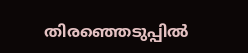തിരഞ്ഞെടുപ്പില്‍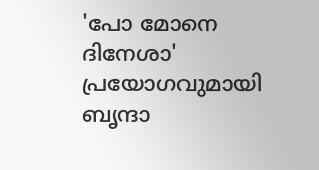'പോ മോനെ ദിനേശാ' പ്രയോഗവുമായി ബൃന്ദാ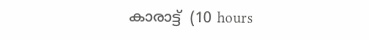കാരാട്ട്  (10 hours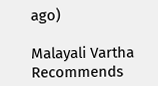ago)

Malayali Vartha Recommends